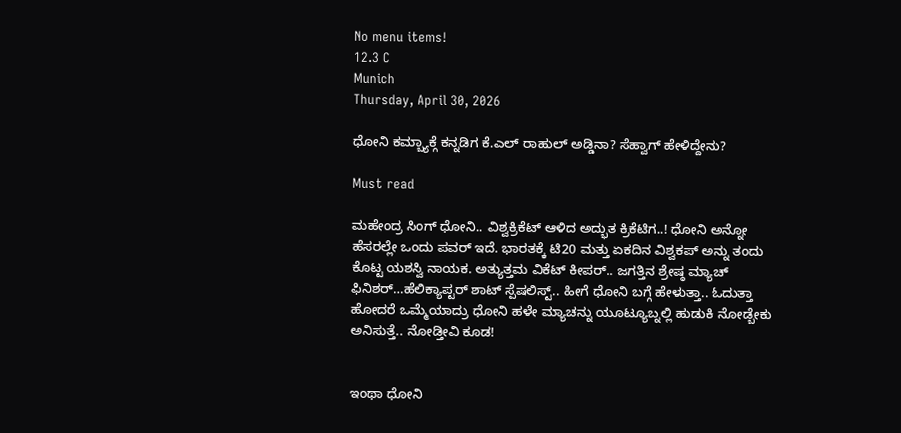No menu items!
12.3 C
Munich
Thursday, April 30, 2026

ಧೋನಿ ಕಮ್ಬ್ಯಾಕ್ಗೆ ಕನ್ನಡಿಗ ಕೆ.ಎಲ್ ರಾಹುಲ್ ಅಡ್ಡಿನಾ? ಸೆಹ್ವಾಗ್ ಹೇಳಿದ್ದೇನು?

Must read

ಮಹೇಂದ್ರ ಸಿಂಗ್ ಧೋನಿ.. ವಿಶ್ವಕ್ರಿಕೆಟ್ ಆಳಿದ ಅದ್ಭುತ ಕ್ರಿಕೆಟಿಗ..! ಧೋನಿ ಅನ್ನೋ ಹೆಸರಲ್ಲೇ ಒಂದು ಪವರ್ ಇದೆ. ಭಾರತಕ್ಕೆ ಟಿ20 ಮತ್ತು ಏಕದಿನ ವಿಶ್ವಕಪ್ ಅನ್ನು ತಂದು ಕೊಟ್ಟ ಯಶಸ್ವಿ ನಾಯಕ. ಅತ್ಯುತ್ತಮ ವಿಕೆಟ್ ಕೀಪರ್.. ಜಗತ್ತಿನ ಶ್ರೇಷ್ಠ ಮ್ಯಾಚ್ ಫಿನಿಶರ್…ಹೆಲಿಕ್ಯಾಪ್ಟರ್ ಶಾಟ್ ಸ್ಪೆಷಲಿಸ್ಟ್.. ಹೀಗೆ ಧೋನಿ ಬಗ್ಗೆ ಹೇಳುತ್ತಾ.. ಓದುತ್ತಾ ಹೋದರೆ ಒಮ್ಮೆಯಾದ್ರು ಧೋನಿ ಹಳೇ ಮ್ಯಾಚನ್ನು ಯೂಟ್ಯೂಬ್ನಲ್ಲಿ ಹುಡುಕಿ ನೋಡ್ಬೇಕು ಅನಿಸುತ್ತೆ.. ನೋಡ್ತೀವಿ ಕೂಡ!


ಇಂಥಾ ಧೋನಿ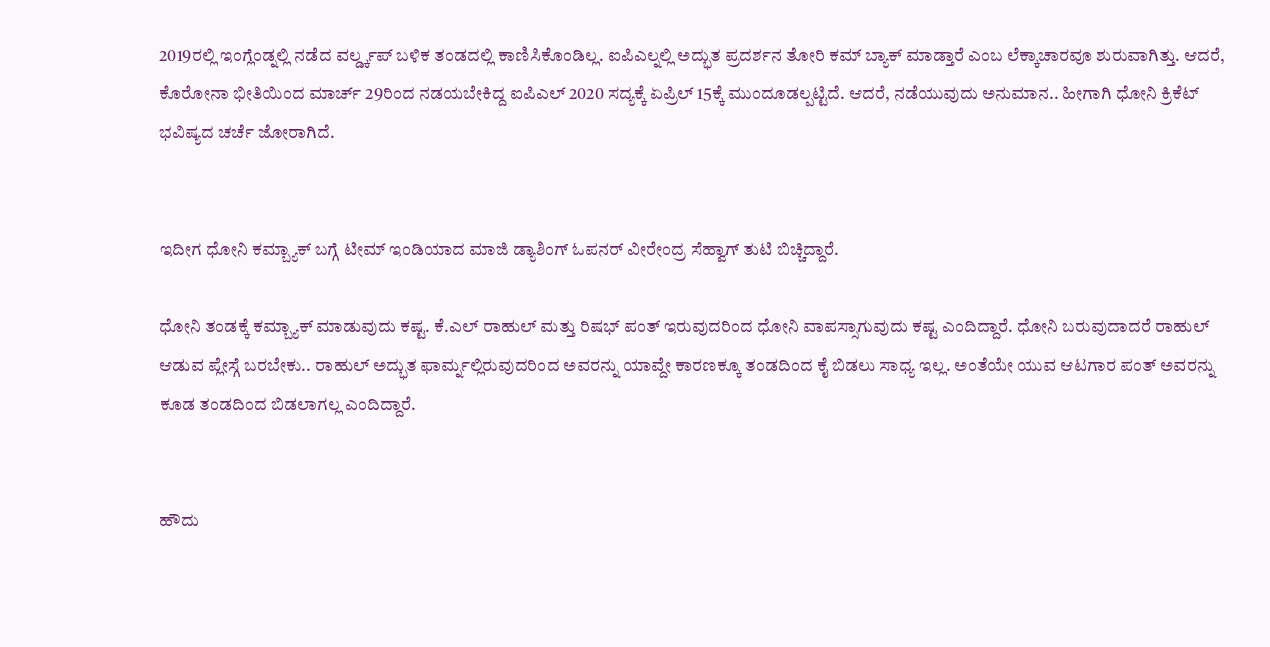2019ರಲ್ಲಿ ಇಂಗ್ಲೆಂಡ್ನಲ್ಲಿ ನಡೆದ ವರ್ಲ್ಡ್ಕಪ್ ಬಳಿಕ ತಂಡದಲ್ಲಿ ಕಾಣಿಸಿಕೊಂಡಿಲ್ಲ. ಐಪಿಎಲ್ನಲ್ಲಿ ಅದ್ಭುತ ಪ್ರದರ್ಶನ ತೋರಿ ಕಮ್ ಬ್ಯಾಕ್ ಮಾಡ್ತಾರೆ ಎಂಬ ಲೆಕ್ಕಾಚಾರವೂ ಶುರುವಾಗಿತ್ತು. ಆದರೆ, ಕೊರೋನಾ ಭೀತಿಯಿಂದ ಮಾರ್ಚ್ 29ರಿಂದ ನಡಯಬೇಕಿದ್ದ ಐಪಿಎಲ್ 2020 ಸದ್ಯಕ್ಕೆ ಏಪ್ರಿಲ್ 15ಕ್ಕೆ ಮುಂದೂಡಲ್ಪಟ್ಟಿದೆ. ಆದರೆ, ನಡೆಯುವುದು ಅನುಮಾನ.. ಹೀಗಾಗಿ ಧೋನಿ ಕ್ರಿಕೆಟ್ ಭವಿಷ್ಯದ ಚರ್ಚೆ ಜೋರಾಗಿದೆ.


ಇದೀಗ ಧೋನಿ ಕಮ್ಬ್ಯಾಕ್ ಬಗ್ಗೆ ಟೀಮ್ ಇಂಡಿಯಾದ ಮಾಜಿ ಡ್ಯಾಶಿಂಗ್ ಓಪನರ್ ವೀರೇಂದ್ರ ಸೆಹ್ವಾಗ್ ತುಟಿ ಬಿಚ್ಚಿದ್ದಾರೆ.

ಧೋನಿ ತಂಡಕ್ಕೆ ಕಮ್ಬ್ಯಾಕ್ ಮಾಡುವುದು ಕಷ್ಟ. ಕೆ.ಎಲ್ ರಾಹುಲ್ ಮತ್ತು ರಿಷಭ್ ಪಂತ್ ಇರುವುದರಿಂದ ಧೋನಿ ವಾಪಸ್ಸಾಗುವುದು ಕಷ್ಟ ಎಂದಿದ್ದಾರೆ. ಧೋನಿ ಬರುವುದಾದರೆ ರಾಹುಲ್ ಆಡುವ ಪ್ಲೇಸ್ಗೆ ಬರಬೇಕು.. ರಾಹುಲ್ ಅದ್ಭುತ ಫಾರ್ಮ್ನಲ್ಲಿರುವುದರಿಂದ ಅವರನ್ನು ಯಾವ್ದೇ ಕಾರಣಕ್ಕೂ ತಂಡದಿಂದ ಕೈ ಬಿಡಲು ಸಾಧ್ಯ ಇಲ್ಲ. ಅಂತೆಯೇ ಯುವ ಆಟಗಾರ ಪಂತ್ ಅವರನ್ನು ಕೂಡ ತಂಡದಿಂದ ಬಿಡಲಾಗಲ್ಲ ಎಂದಿದ್ದಾರೆ.


ಹೌದು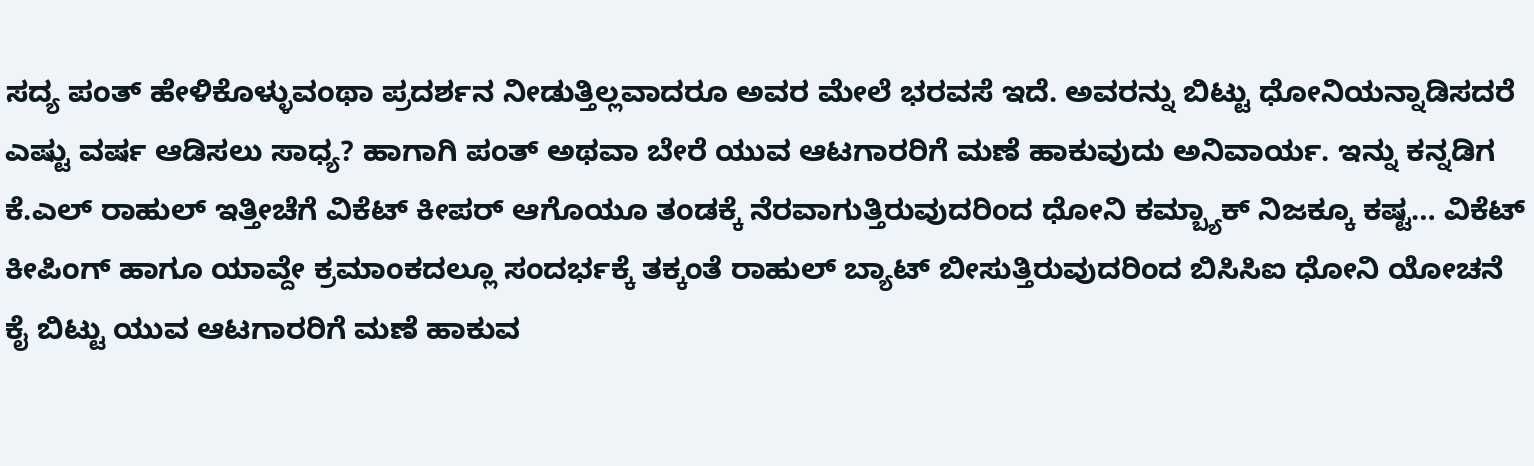ಸದ್ಯ ಪಂತ್ ಹೇಳಿಕೊಳ್ಳುವಂಥಾ ಪ್ರದರ್ಶನ ನೀಡುತ್ತಿಲ್ಲವಾದರೂ ಅವರ ಮೇಲೆ ಭರವಸೆ ಇದೆ. ಅವರನ್ನು ಬಿಟ್ಟು ಧೋನಿಯನ್ನಾಡಿಸದರೆ ಎಷ್ಟು ವರ್ಷ ಆಡಿಸಲು ಸಾಧ್ಯ? ಹಾಗಾಗಿ ಪಂತ್ ಅಥವಾ ಬೇರೆ ಯುವ ಆಟಗಾರರಿಗೆ ಮಣೆ ಹಾಕುವುದು ಅನಿವಾರ್ಯ. ಇನ್ನು ಕನ್ನಡಿಗ ಕೆ.ಎಲ್ ರಾಹುಲ್ ಇತ್ತೀಚೆಗೆ ವಿಕೆಟ್ ಕೀಪರ್ ಆಗೊಯೂ ತಂಡಕ್ಕೆ ನೆರವಾಗುತ್ತಿರುವುದರಿಂದ ಧೋನಿ ಕಮ್ಬ್ಯಾಕ್ ನಿಜಕ್ಕೂ ಕಷ್ಟ… ವಿಕೆಟ್ ಕೀಪಿಂಗ್ ಹಾಗೂ ಯಾವ್ದೇ ಕ್ರಮಾಂಕದಲ್ಲೂ ಸಂದರ್ಭಕ್ಕೆ ತಕ್ಕಂತೆ ರಾಹುಲ್ ಬ್ಯಾಟ್ ಬೀಸುತ್ತಿರುವುದರಿಂದ ಬಿಸಿಸಿಐ ಧೋನಿ ಯೋಚನೆ ಕೈ ಬಿಟ್ಟು ಯುವ ಆಟಗಾರರಿಗೆ ಮಣೆ ಹಾಕುವ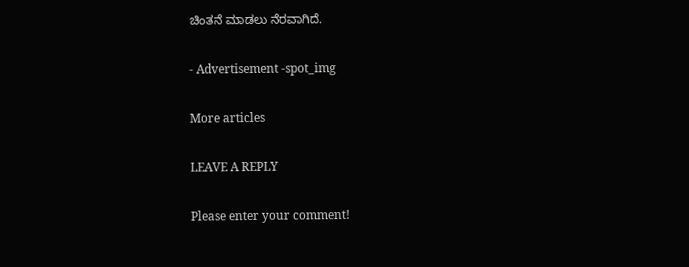ಚಿಂತನೆ ಮಾಡಲು ನೆರವಾಗಿದೆ.

- Advertisement -spot_img

More articles

LEAVE A REPLY

Please enter your comment!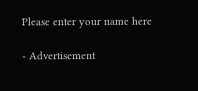Please enter your name here

- Advertisement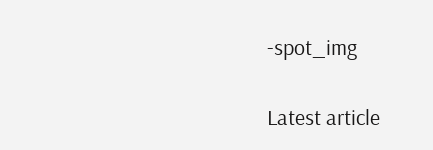-spot_img

Latest article